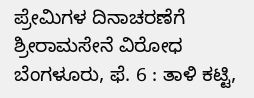ಪ್ರೇಮಿಗಳ ದಿನಾಚರಣೆಗೆ ಶ್ರೀರಾಮಸೇನೆ ವಿರೋಧ
ಬೆಂಗಳೂರು, ಫೆ. 6 : ತಾಳಿ ಕಟ್ಟಿ,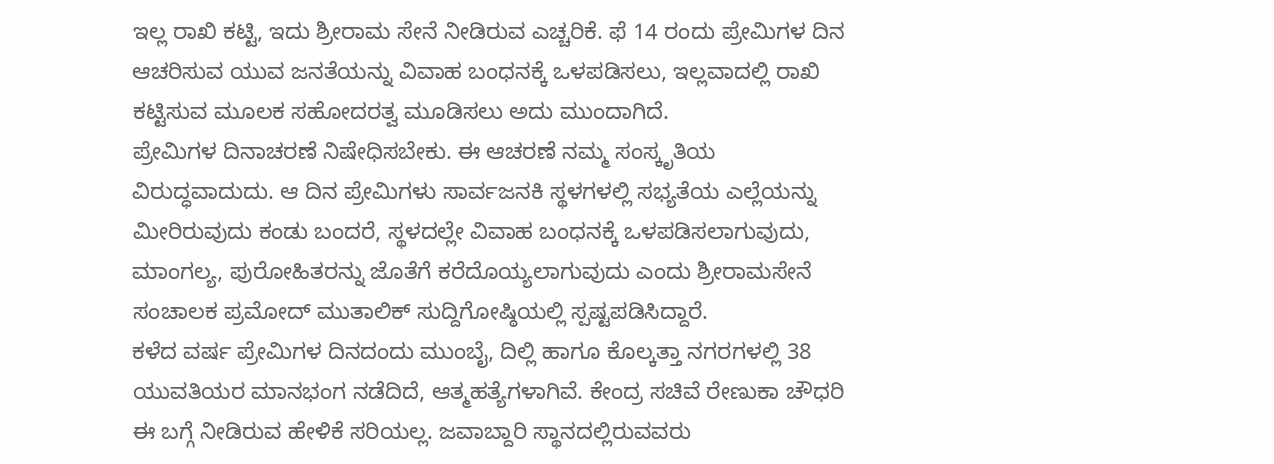ಇಲ್ಲ ರಾಖಿ ಕಟ್ಟಿ, ಇದು ಶ್ರೀರಾಮ ಸೇನೆ ನೀಡಿರುವ ಎಚ್ಚರಿಕೆ. ಫೆ 14 ರಂದು ಪ್ರೇಮಿಗಳ ದಿನ ಆಚರಿಸುವ ಯುವ ಜನತೆಯನ್ನು ವಿವಾಹ ಬಂಧನಕ್ಕೆ ಒಳಪಡಿಸಲು, ಇಲ್ಲವಾದಲ್ಲಿ ರಾಖಿ ಕಟ್ಟಿಸುವ ಮೂಲಕ ಸಹೋದರತ್ವ ಮೂಡಿಸಲು ಅದು ಮುಂದಾಗಿದೆ.
ಪ್ರೇಮಿಗಳ ದಿನಾಚರಣೆ ನಿಷೇಧಿಸಬೇಕು. ಈ ಆಚರಣೆ ನಮ್ಮ ಸಂಸ್ಕೃತಿಯ ವಿರುದ್ಧವಾದುದು. ಆ ದಿನ ಪ್ರೇಮಿಗಳು ಸಾರ್ವಜನಕಿ ಸ್ಥಳಗಳಲ್ಲಿ ಸಭ್ಯತೆಯ ಎಲ್ಲೆಯನ್ನು ಮೀರಿರುವುದು ಕಂಡು ಬಂದರೆ, ಸ್ಥಳದಲ್ಲೇ ವಿವಾಹ ಬಂಧನಕ್ಕೆ ಒಳಪಡಿಸಲಾಗುವುದು, ಮಾಂಗಲ್ಯ, ಪುರೋಹಿತರನ್ನು ಜೊತೆಗೆ ಕರೆದೊಯ್ಯಲಾಗುವುದು ಎಂದು ಶ್ರೀರಾಮಸೇನೆ ಸಂಚಾಲಕ ಪ್ರಮೋದ್ ಮುತಾಲಿಕ್ ಸುದ್ದಿಗೋಷ್ಠಿಯಲ್ಲಿ ಸ್ಪಷ್ಟಪಡಿಸಿದ್ದಾರೆ.
ಕಳೆದ ವರ್ಷ ಪ್ರೇಮಿಗಳ ದಿನದಂದು ಮುಂಬೈ, ದಿಲ್ಲಿ ಹಾಗೂ ಕೊಲ್ಕತ್ತಾ ನಗರಗಳಲ್ಲಿ 38 ಯುವತಿಯರ ಮಾನಭಂಗ ನಡೆದಿದೆ, ಆತ್ಮಹತ್ಯೆಗಳಾಗಿವೆ. ಕೇಂದ್ರ ಸಚಿವೆ ರೇಣುಕಾ ಚೌಧರಿ ಈ ಬಗ್ಗೆ ನೀಡಿರುವ ಹೇಳಿಕೆ ಸರಿಯಲ್ಲ. ಜವಾಬ್ದಾರಿ ಸ್ಥಾನದಲ್ಲಿರುವವರು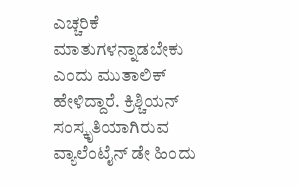ಎಚ್ಚರಿಕೆ ಮಾತುಗಳನ್ನಾಡಬೇಕು ಎಂದು ಮುತಾಲಿಕ್ ಹೇಳಿದ್ದಾರೆ. ಕ್ರಿಶ್ಚಿಯನ್ ಸಂಸ್ಕೃತಿಯಾಗಿರುವ ವ್ಯಾಲೆಂಟೈನ್ ಡೇ ಹಿಂದು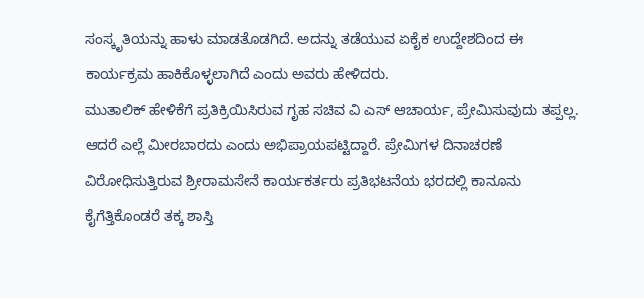ಸಂಸ್ಕೃತಿಯನ್ನು ಹಾಳು ಮಾಡತೊಡಗಿದೆ. ಅದನ್ನು ತಡೆಯುವ ಏಕೈಕ ಉದ್ದೇಶದಿಂದ ಈ ಕಾರ್ಯಕ್ರಮ ಹಾಕಿಕೊಳ್ಳಲಾಗಿದೆ ಎಂದು ಅವರು ಹೇಳಿದರು.
ಮುತಾಲಿಕ್ ಹೇಳಿಕೆಗೆ ಪ್ರತಿಕ್ರಿಯಿಸಿರುವ ಗೃಹ ಸಚಿವ ವಿ ಎಸ್ ಆಚಾರ್ಯ, ಪ್ರೇಮಿಸುವುದು ತಪ್ಪಲ್ಲ. ಆದರೆ ಎಲ್ಲೆ ಮೀರಬಾರದು ಎಂದು ಅಭಿಪ್ರಾಯಪಟ್ಟಿದ್ದಾರೆ. ಪ್ರೇಮಿಗಳ ದಿನಾಚರಣೆ ವಿರೋಧಿಸುತ್ತಿರುವ ಶ್ರೀರಾಮಸೇನೆ ಕಾರ್ಯಕರ್ತರು ಪ್ರತಿಭಟನೆಯ ಭರದಲ್ಲಿ ಕಾನೂನು ಕೈಗೆತ್ತಿಕೊಂಡರೆ ತಕ್ಕ ಶಾಸ್ತಿ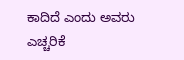ಕಾದಿದೆ ಎಂದು ಅವರು ಎಚ್ಚರಿಕೆ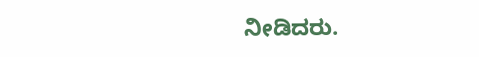ನೀಡಿದರು.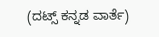(ದಟ್ಸ್ ಕನ್ನಡ ವಾರ್ತೆ)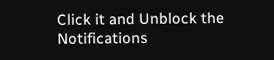Click it and Unblock the Notifications